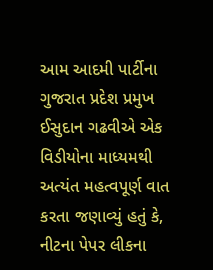આમ આદમી પાર્ટીના ગુજરાત પ્રદેશ પ્રમુખ ઈસુદાન ગઢવીએ એક વિડીયોના માધ્યમથી અત્યંત મહત્વપૂર્ણ વાત કરતા જણાવ્યું હતું કે, નીટના પેપર લીકના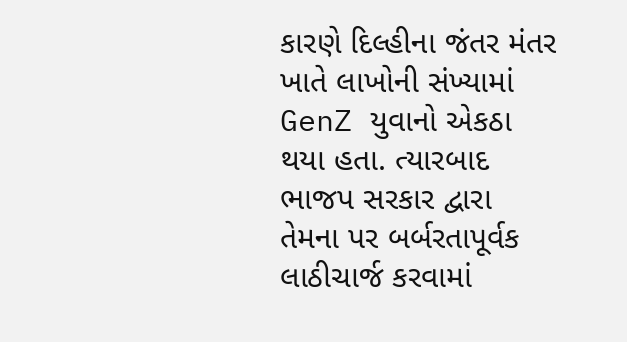કારણે દિલ્હીના જંતર મંતર ખાતે લાખોની સંખ્યામાં GenZ યુવાનો એકઠા થયા હતા. ત્યારબાદ ભાજપ સરકાર દ્વારા તેમના પર બર્બરતાપૂર્વક લાઠીચાર્જ કરવામાં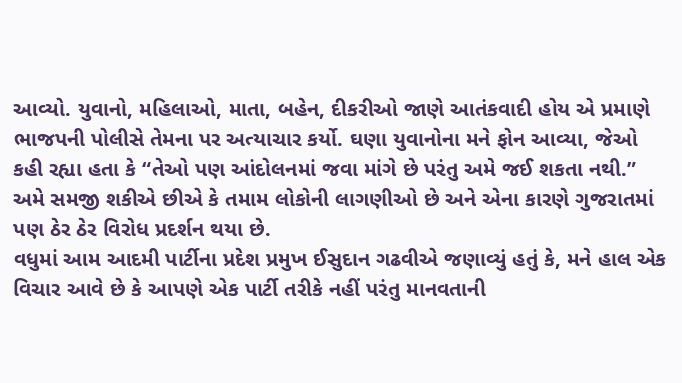આવ્યો. યુવાનો, મહિલાઓ, માતા, બહેન, દીકરીઓ જાણે આતંકવાદી હોય એ પ્રમાણે ભાજપની પોલીસે તેમના પર અત્યાચાર કર્યો. ઘણા યુવાનોના મને ફોન આવ્યા, જેઓ કહી રહ્યા હતા કે “તેઓ પણ આંદોલનમાં જવા માંગે છે પરંતુ અમે જઈ શકતા નથી.” અમે સમજી શકીએ છીએ કે તમામ લોકોની લાગણીઓ છે અને એના કારણે ગુજરાતમાં પણ ઠેર ઠેર વિરોધ પ્રદર્શન થયા છે.
વધુમાં આમ આદમી પાર્ટીના પ્રદેશ પ્રમુખ ઈસુદાન ગઢવીએ જણાવ્યું હતું કે, મને હાલ એક વિચાર આવે છે કે આપણે એક પાર્ટી તરીકે નહીં પરંતુ માનવતાની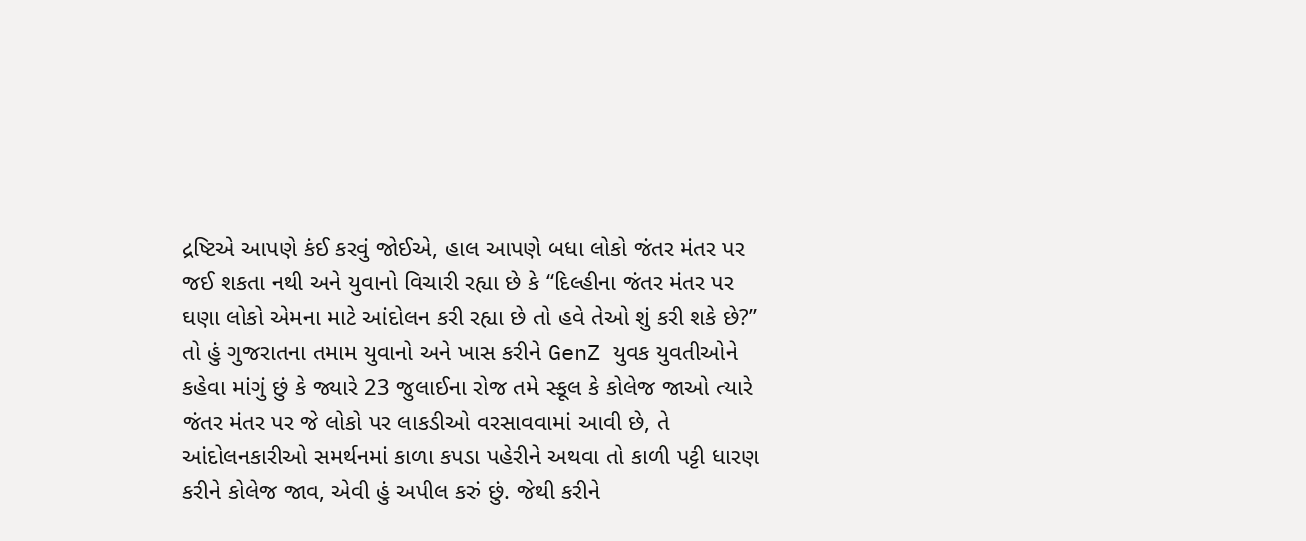દ્રષ્ટિએ આપણે કંઈ કરવું જોઈએ, હાલ આપણે બધા લોકો જંતર મંતર પર જઈ શકતા નથી અને યુવાનો વિચારી રહ્યા છે કે “દિલ્હીના જંતર મંતર પર ઘણા લોકો એમના માટે આંદોલન કરી રહ્યા છે તો હવે તેઓ શું કરી શકે છે?” તો હું ગુજરાતના તમામ યુવાનો અને ખાસ કરીને GenZ યુવક યુવતીઓને કહેવા માંગું છું કે જ્યારે 23 જુલાઈના રોજ તમે સ્કૂલ કે કોલેજ જાઓ ત્યારે જંતર મંતર પર જે લોકો પર લાકડીઓ વરસાવવામાં આવી છે, તે આંદોલનકારીઓ સમર્થનમાં કાળા કપડા પહેરીને અથવા તો કાળી પટ્ટી ધારણ કરીને કોલેજ જાવ, એવી હું અપીલ કરું છું. જેથી કરીને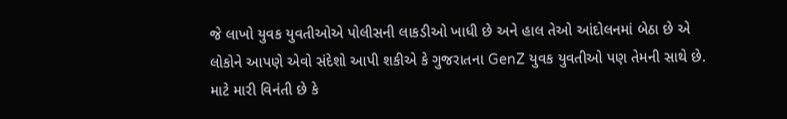જે લાખો યુવક યુવતીઓએ પોલીસની લાકડીઓ ખાધી છે અને હાલ તેઓ આંદોલનમાં બેઠા છે એ લોકોને આપણે એવો સંદેશો આપી શકીએ કે ગુજરાતના GenZ યુવક યુવતીઓ પણ તેમની સાથે છે. માટે મારી વિનંતી છે કે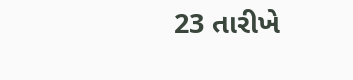23 તારીખે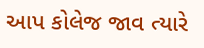આપ કોલેજ જાવ ત્યારે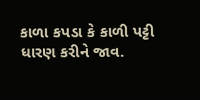કાળા કપડા કે કાળી પટ્ટી ધારણ કરીને જાવ.